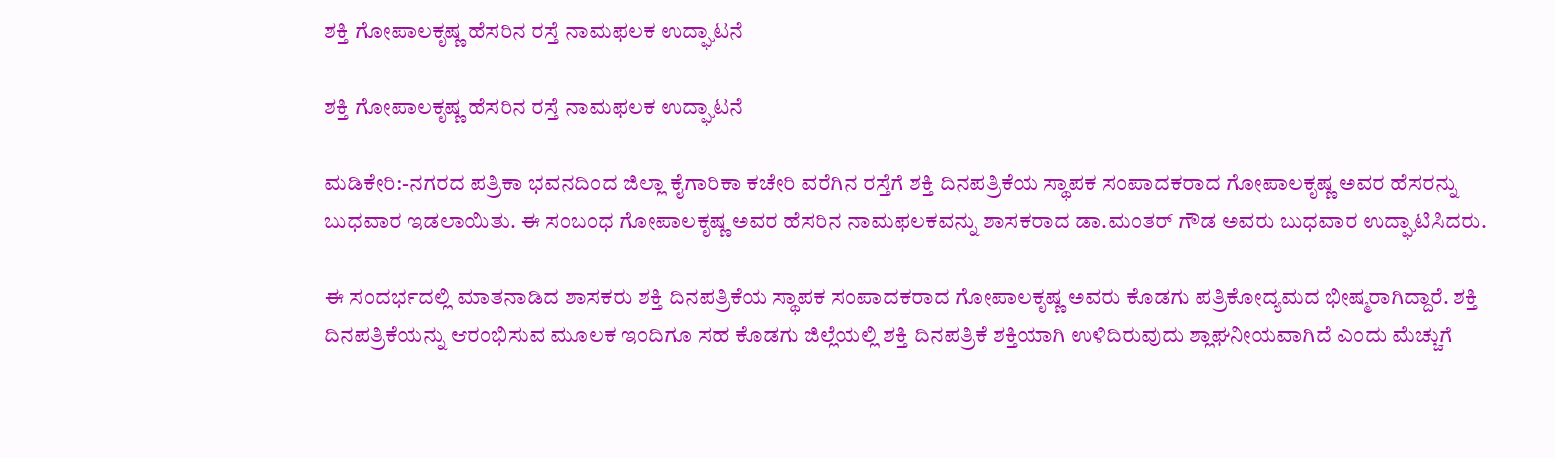ಶಕ್ತಿ ಗೋಪಾಲಕೃಷ್ಣ ಹೆಸರಿನ ರಸ್ತೆ ನಾಮಫಲಕ ಉದ್ಘಾಟನೆ

ಶಕ್ತಿ ಗೋಪಾಲಕೃಷ್ಣ ಹೆಸರಿನ ರಸ್ತೆ ನಾಮಫಲಕ ಉದ್ಘಾಟನೆ

ಮಡಿಕೇರಿ:-ನಗರದ ಪತ್ರಿಕಾ ಭವನದಿಂದ ಜಿಲ್ಲಾ ಕೈಗಾರಿಕಾ ಕಚೇರಿ ವರೆಗಿನ ರಸ್ತೆಗೆ ಶಕ್ತಿ ದಿನಪತ್ರಿಕೆಯ ಸ್ಥಾಪಕ ಸಂಪಾದಕರಾದ ಗೋಪಾಲಕೃಷ್ಣ ಅವರ ಹೆಸರನ್ನು ಬುಧವಾರ ಇಡಲಾಯಿತು. ಈ ಸಂಬಂಧ ಗೋಪಾಲಕೃಷ್ಣ ಅವರ ಹೆಸರಿನ ನಾಮಫಲಕವನ್ನು ಶಾಸಕರಾದ ಡಾ.ಮಂತರ್ ಗೌಡ ಅವರು ಬುಧವಾರ ಉದ್ಘಾಟಿಸಿದರು.

ಈ ಸಂದರ್ಭದಲ್ಲಿ ಮಾತನಾಡಿದ ಶಾಸಕರು ಶಕ್ತಿ ದಿನಪತ್ರಿಕೆಯ ಸ್ಥಾಪಕ ಸಂಪಾದಕರಾದ ಗೋಪಾಲಕೃಷ್ಣ ಅವರು ಕೊಡಗು ಪತ್ರಿಕೋದ್ಯಮದ ಭೀಷ್ಮರಾಗಿದ್ದಾರೆ. ಶಕ್ತಿ ದಿನಪತ್ರಿಕೆಯನ್ನು ಆರಂಭಿಸುವ ಮೂಲಕ ಇಂದಿಗೂ ಸಹ ಕೊಡಗು ಜಿಲ್ಲೆಯಲ್ಲಿ ಶಕ್ತಿ ದಿನಪತ್ರಿಕೆ ಶಕ್ತಿಯಾಗಿ ಉಳಿದಿರುವುದು ಶ್ಲಾಘನೀಯವಾಗಿದೆ ಎಂದು ಮೆಚ್ಚುಗೆ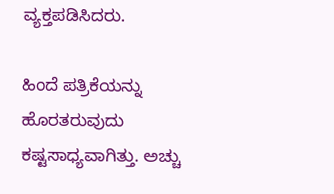ವ್ಯಕ್ತಪಡಿಸಿದರು.

ಹಿಂದೆ ಪತ್ರಿಕೆಯನ್ನು ಹೊರತರುವುದು ಕಷ್ಟಸಾಧ್ಯವಾಗಿತ್ತು. ಅಚ್ಚು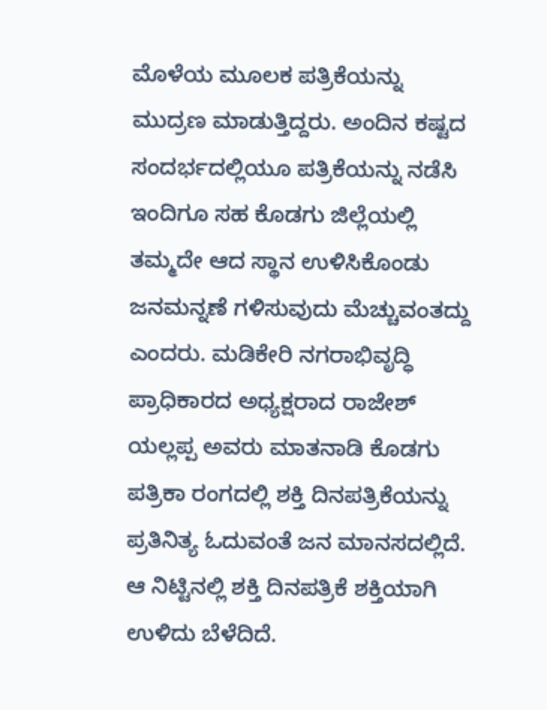ಮೊಳೆಯ ಮೂಲಕ ಪತ್ರಿಕೆಯನ್ನು ಮುದ್ರಣ ಮಾಡುತ್ತಿದ್ದರು. ಅಂದಿನ ಕಷ್ಟದ ಸಂದರ್ಭದಲ್ಲಿಯೂ ಪತ್ರಿಕೆಯನ್ನು ನಡೆಸಿ ಇಂದಿಗೂ ಸಹ ಕೊಡಗು ಜಿಲ್ಲೆಯಲ್ಲಿ ತಮ್ಮದೇ ಆದ ಸ್ಥಾನ ಉಳಿಸಿಕೊಂಡು ಜನಮನ್ನಣೆ ಗಳಿಸುವುದು ಮೆಚ್ಚುವಂತದ್ದು ಎಂದರು. ಮಡಿಕೇರಿ ನಗರಾಭಿವೃದ್ಧಿ ಪ್ರಾಧಿಕಾರದ ಅಧ್ಯಕ್ಷರಾದ ರಾಜೇಶ್ ಯಲ್ಲಪ್ಪ ಅವರು ಮಾತನಾಡಿ ಕೊಡಗು ಪತ್ರಿಕಾ ರಂಗದಲ್ಲಿ ಶಕ್ತಿ ದಿನಪತ್ರಿಕೆಯನ್ನು ಪ್ರತಿನಿತ್ಯ ಓದುವಂತೆ ಜನ ಮಾನಸದಲ್ಲಿದೆ. ಆ ನಿಟ್ಟಿನಲ್ಲಿ ಶಕ್ತಿ ದಿನಪತ್ರಿಕೆ ಶಕ್ತಿಯಾಗಿ ಉಳಿದು ಬೆಳೆದಿದೆ.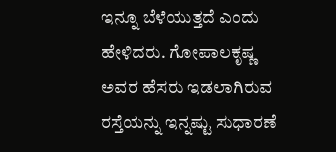ಇನ್ನೂ ಬೆಳೆಯುತ್ತದೆ ಎಂದು ಹೇಳಿದರು. ಗೋಪಾಲಕೃಷ್ಣ ಅವರ ಹೆಸರು ಇಡಲಾಗಿರುವ ರಸ್ತೆಯನ್ನು ಇನ್ನಷ್ಟು ಸುಧಾರಣೆ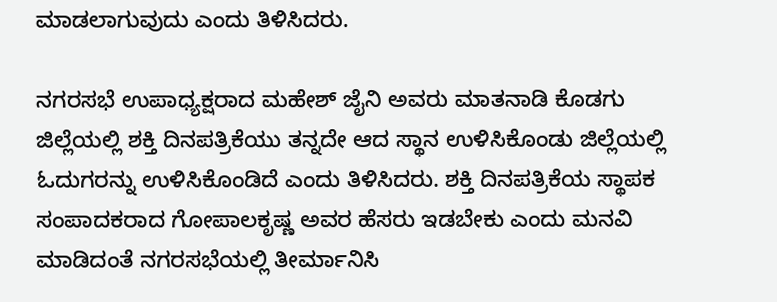ಮಾಡಲಾಗುವುದು ಎಂದು ತಿಳಿಸಿದರು.

ನಗರಸಭೆ ಉಪಾಧ್ಯಕ್ಷರಾದ ಮಹೇಶ್ ಜೈನಿ ಅವರು ಮಾತನಾಡಿ ಕೊಡಗು ಜಿಲ್ಲೆಯಲ್ಲಿ ಶಕ್ತಿ ದಿನಪತ್ರಿಕೆಯು ತನ್ನದೇ ಆದ ಸ್ಥಾನ ಉಳಿಸಿಕೊಂಡು ಜಿಲ್ಲೆಯಲ್ಲಿ ಓದುಗರನ್ನು ಉಳಿಸಿಕೊಂಡಿದೆ ಎಂದು ತಿಳಿಸಿದರು. ಶಕ್ತಿ ದಿನಪತ್ರಿಕೆಯ ಸ್ಥಾಪಕ ಸಂಪಾದಕರಾದ ಗೋಪಾಲಕೃಷ್ಣ ಅವರ ಹೆಸರು ಇಡಬೇಕು ಎಂದು ಮನವಿ ಮಾಡಿದಂತೆ ನಗರಸಭೆಯಲ್ಲಿ ತೀರ್ಮಾನಿಸಿ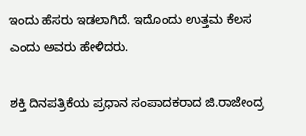ಇಂದು ಹೆಸರು ಇಡಲಾಗಿದೆ. ಇದೊಂದು ಉತ್ತಮ ಕೆಲಸ ಎಂದು ಅವರು ಹೇಳಿದರು.

ಶಕ್ತಿ ದಿನಪತ್ರಿಕೆಯ ಪ್ರಧಾನ ಸಂಪಾದಕರಾದ ಜಿ.ರಾಜೇಂದ್ರ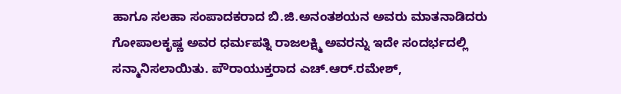ಹಾಗೂ ಸಲಹಾ ಸಂಪಾದಕರಾದ ಬಿ.ಜಿ.ಅನಂತಶಯನ ಅವರು ಮಾತನಾಡಿದರು ಗೋಪಾಲಕೃಷ್ಣ ಅವರ ಧರ್ಮಪತ್ನಿ ರಾಜಲಕ್ಷ್ಮಿ ಅವರನ್ನು ಇದೇ ಸಂದರ್ಭದಲ್ಲಿ ಸನ್ಮಾನಿಸಲಾಯಿತು. ಪೌರಾಯುಕ್ತರಾದ ಎಚ್.ಆರ್.ರಮೇಶ್,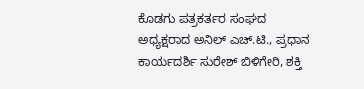ಕೊಡಗು ಪತ್ರಕರ್ತರ ಸಂಘದ ಅಧ್ಯಕ್ಷರಾದ ಅನಿಲ್ ಎಚ್.ಟಿ., ಪ್ರಧಾನ ಕಾರ್ಯದರ್ಶಿ ಸುರೇಶ್ ಬಿಳಿಗೇರಿ, ಶಕ್ತಿ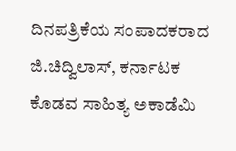ದಿನಪತ್ರಿಕೆಯ ಸಂಪಾದಕರಾದ ಜಿ.ಚಿದ್ವಿಲಾಸ್, ಕರ್ನಾಟಕ ಕೊಡವ ಸಾಹಿತ್ಯ ಅಕಾಡೆಮಿ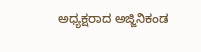ಅಧ್ಯಕ್ಷರಾದ ಅಜ್ಜಿನಿಕಂಡ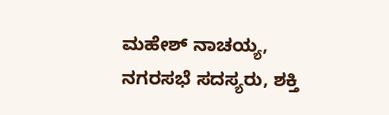ಮಹೇಶ್ ನಾಚಯ್ಯ, ನಗರಸಭೆ ಸದಸ್ಯರು, ಶಕ್ತಿ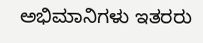ಅಭಿಮಾನಿಗಳು ಇತರರು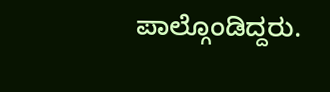ಪಾಲ್ಗೊಂಡಿದ್ದರು.